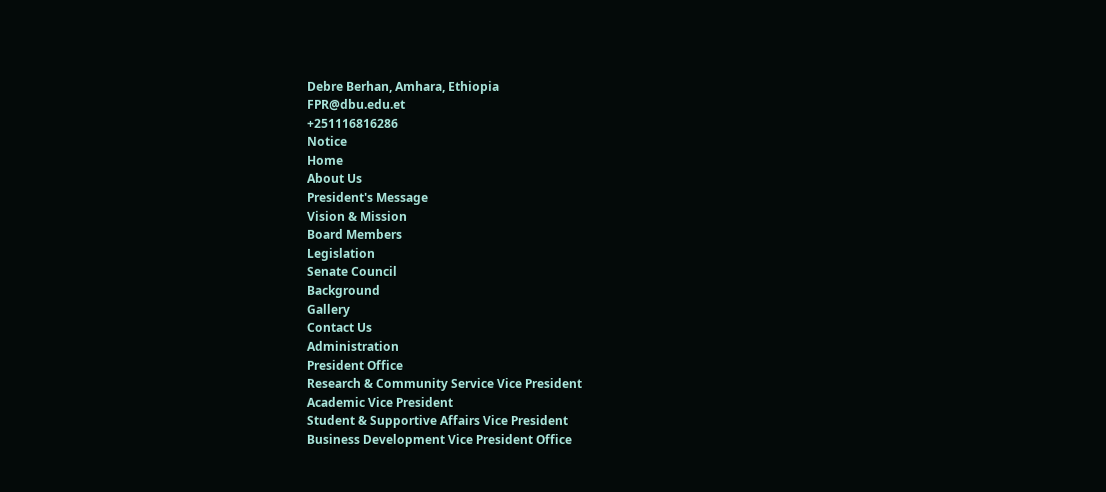Debre Berhan, Amhara, Ethiopia
FPR@dbu.edu.et
+251116816286
Notice
Home
About Us
President's Message
Vision & Mission
Board Members
Legislation
Senate Council
Background
Gallery
Contact Us
Administration
President Office
Research & Community Service Vice President
Academic Vice President
Student & Supportive Affairs Vice President
Business Development Vice President Office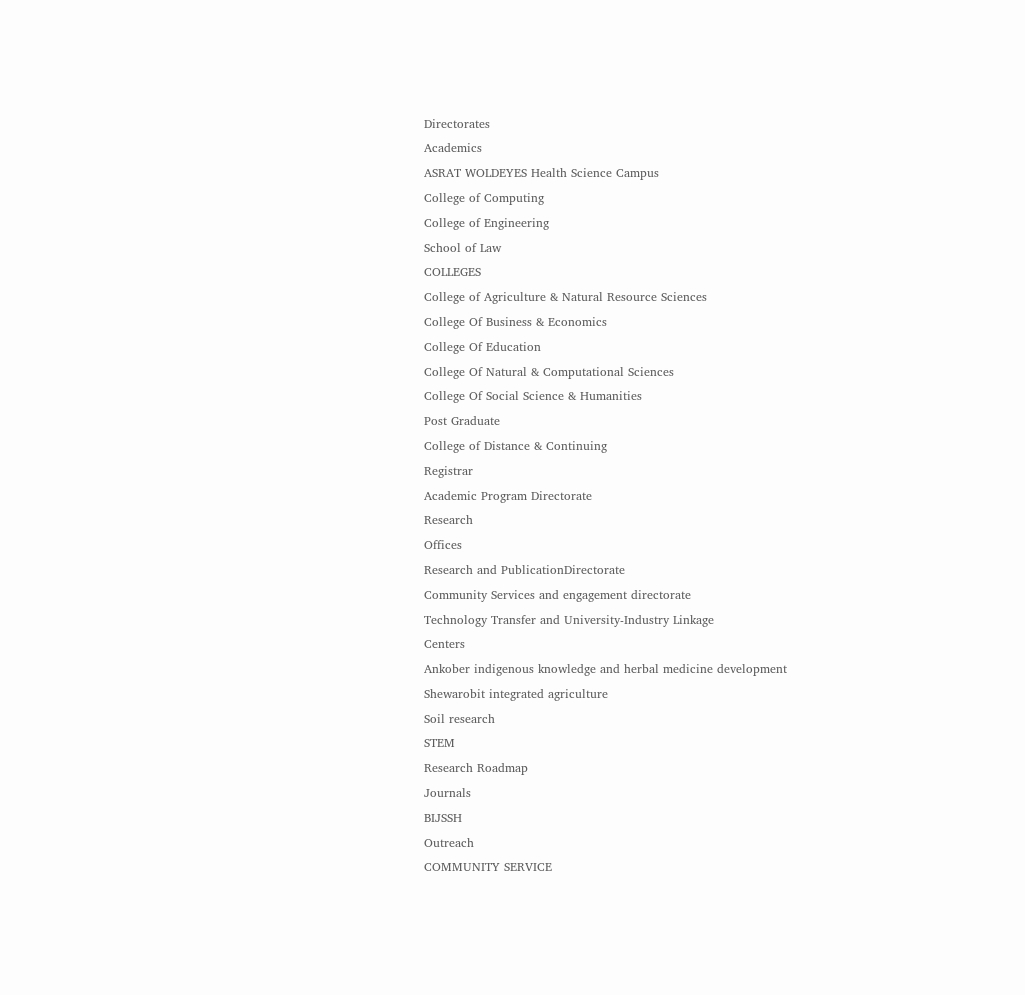Directorates
Academics
ASRAT WOLDEYES Health Science Campus
College of Computing
College of Engineering
School of Law
COLLEGES
College of Agriculture & Natural Resource Sciences
College Of Business & Economics
College Of Education
College Of Natural & Computational Sciences
College Of Social Science & Humanities
Post Graduate
College of Distance & Continuing
Registrar
Academic Program Directorate
Research
Offices
Research and PublicationDirectorate
Community Services and engagement directorate
Technology Transfer and University-Industry Linkage
Centers
Ankober indigenous knowledge and herbal medicine development
Shewarobit integrated agriculture
Soil research
STEM
Research Roadmap
Journals
BIJSSH
Outreach
COMMUNITY SERVICE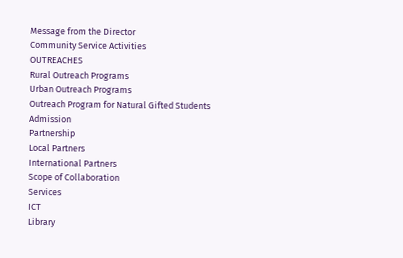Message from the Director
Community Service Activities
OUTREACHES
Rural Outreach Programs
Urban Outreach Programs
Outreach Program for Natural Gifted Students
Admission
Partnership
Local Partners
International Partners
Scope of Collaboration
Services
ICT
Library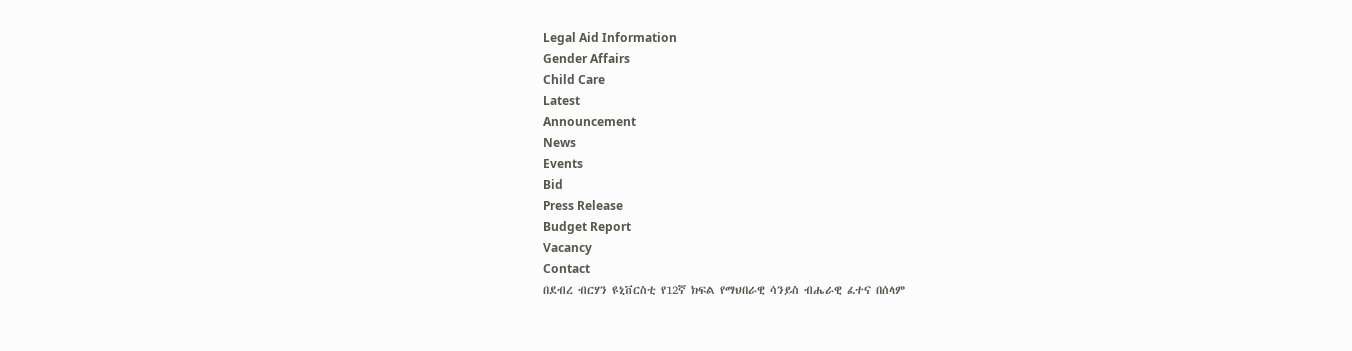Legal Aid Information
Gender Affairs
Child Care
Latest
Announcement
News
Events
Bid
Press Release
Budget Report
Vacancy
Contact
በደብረ ብርሃን ዩኒቨርስቲ የ12ኛ ክፍል የማህበራዊ ሳንይስ ብሔራዊ ፈተና በሰላም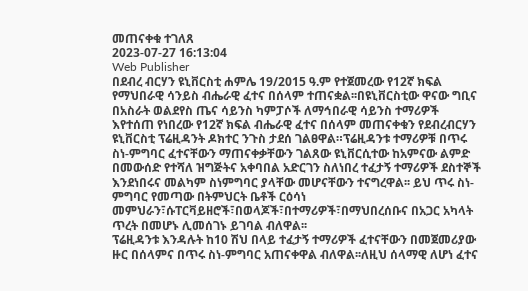መጠናቀቁ ተገለጸ
2023-07-27 16:13:04
Web Publisher
በደብረ ብርሃን ዩኒቨርስቲ ሐምሌ 19/2015 ዓ.ም የተጀመረው የ12ኛ ክፍል የማህበራዊ ሳንይስ ብሔራዊ ፈተና በሰላም ተጠናቋል፡፡በዩኒቨርስቲው ዋናው ግቢና በአስራት ወልደየስ ጤና ሳይንስ ካምፓሶች ለማኅበራዊ ሳይንስ ተማሪዎች እየተሰጠ የነበረው የ12ኛ ክፍል ብሔራዊ ፈተና በሰላም መጠናቀቁን የደብረብርሃን ዩኒቨርስቲ ፕሬዚዳንት ዶክተር ንጉስ ታደሰ ገልፀዋል።ፕሬዚዳንቱ ተማሪዎቹ በጥሩ ስነ-ምግባር ፈተናቸውን ማጠናቀቃቸውን ገልጸው ዩኒቨርሲተው ከአምናው ልምድ በመውሰድ የተሻለ ዝግጅትና አቀባበል አድርገን ስለነበረ ተፈታኝ ተማሪዎች ደስተኞች እንደነበሩና መልካም ስነምግባር ያላቸው መሆናቸውን ተናግረዋል፡፡ ይህ ጥሩ ስነ-ምግባር የመጣው በትምህርት ቤቶች ርዕሳነ መምህራን፣ሱፐርቫይዘሮች፣በወላጆች፣በተማሪዎች፣በማህበረሰቡና በአጋር አካላት ጥረት በመሆኑ ሊመሰገኑ ይገባል ብለዋል፡፡
ፕሬዚዳንቱ እንዳሉት ከ10 ሽህ በላይ ተፈታኝ ተማሪዎች ፈተናቸውን በመጀመሪያው ዙር በሰላምና በጥሩ ስነ-ምግባር አጠናቀዋል ብለዋል፡፡ለዚህ ሰላማዊ ለሆነ ፈተና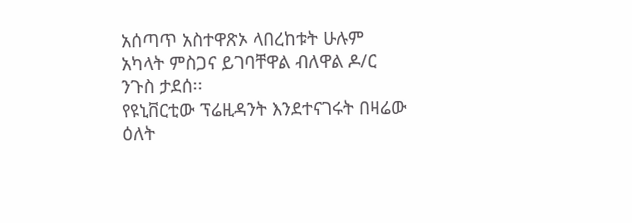አሰጣጥ አስተዋጽኦ ላበረከቱት ሁሉም አካላት ምስጋና ይገባቸዋል ብለዋል ዶ/ር ንጉስ ታደሰ፡፡
የዩኒቨርቲው ፕሬዚዳንት እንደተናገሩት በዛሬው ዕለት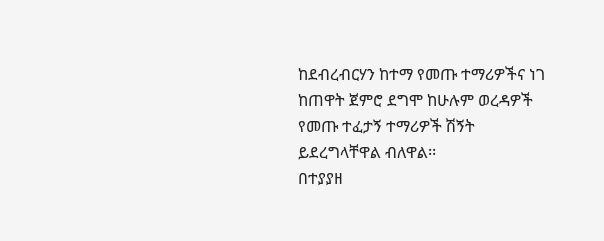ከደብረብርሃን ከተማ የመጡ ተማሪዎችና ነገ ከጠዋት ጀምሮ ደግሞ ከሁሉም ወረዳዎች የመጡ ተፈታኝ ተማሪዎች ሽኝት ይደረግላቸዋል ብለዋል፡፡
በተያያዘ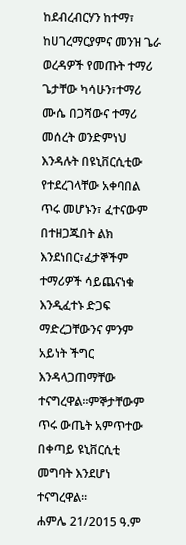ከደብረብርሃን ከተማ፣ ከሀገረማርያምና መንዝ ጌራ ወረዳዎች የመጡት ተማሪ ጌታቸው ካሳሁን፣ተማሪ ሙሴ በጋሻውና ተማሪ መሰረት ወንድምነህ እንዳሉት በዩኒቨርሲቲው የተደረገላቸው አቀባበል ጥሩ መሆኑን፣ ፈተናውም በተዘጋጁበት ልክ እንደነበር፣ፈታኞችም ተማሪዎች ሳይጨናነቁ እንዲፈተኑ ድጋፍ ማድረጋቸውንና ምንም አይነት ችግር እንዳላጋጠማቸው ተናግረዋል፡፡ምኞታቸውም ጥሩ ውጤት አምጥተው በቀጣይ ዩኒቨርሲቲ መግባት እንደሆነ ተናግረዋል፡፡
ሐምሌ 21/2015 ዓ.ም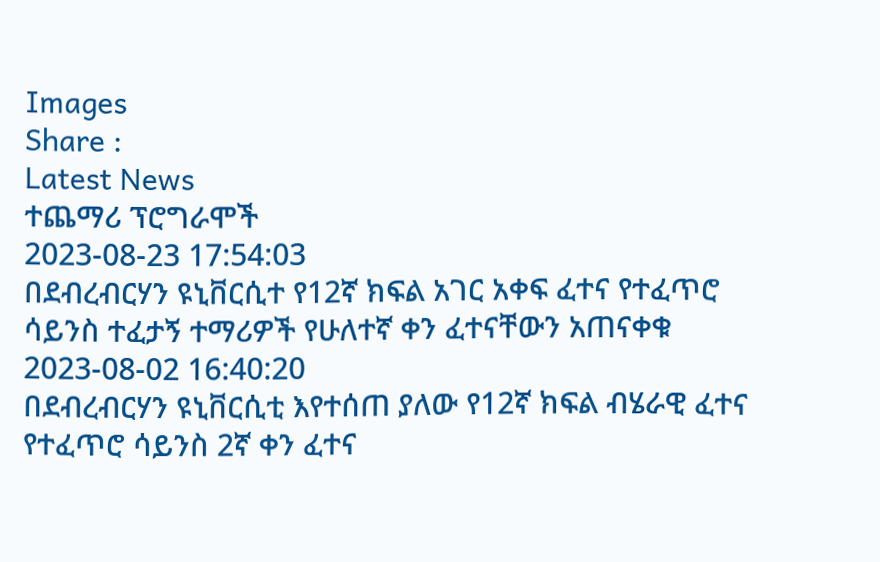Images
Share :
Latest News
ተጨማሪ ፕሮግራሞች
2023-08-23 17:54:03
በደብረብርሃን ዩኒቨርሲተ የ12ኛ ክፍል አገር አቀፍ ፈተና የተፈጥሮ ሳይንስ ተፈታኝ ተማሪዎች የሁለተኛ ቀን ፈተናቸውን አጠናቀቁ
2023-08-02 16:40:20
በደብረብርሃን ዩኒቨርሲቲ እየተሰጠ ያለው የ12ኛ ክፍል ብሄራዊ ፈተና የተፈጥሮ ሳይንስ 2ኛ ቀን ፈተና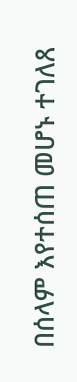በሰላም እየተሰጠ መሆኑ ተገለጸ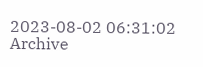2023-08-02 06:31:02
Archive